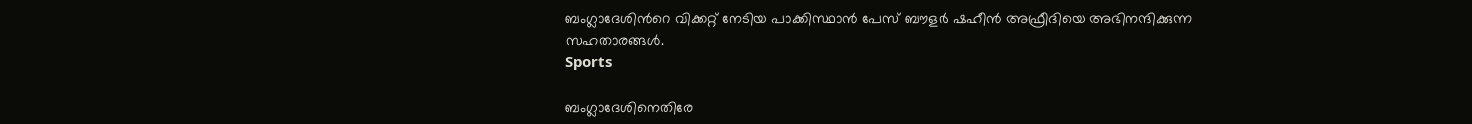ബംഗ്ലാദേശിന്‍റെ വിക്കറ്റ് നേടിയ പാക്കിസ്ഥാൻ പേസ് ബൗളർ ഷഹീൻ അഫ്രീദിയെ അഭിനന്ദിക്കുന്ന സഹതാരങ്ങൾ.
Sports

ബംഗ്ലാദേശിനെതിരേ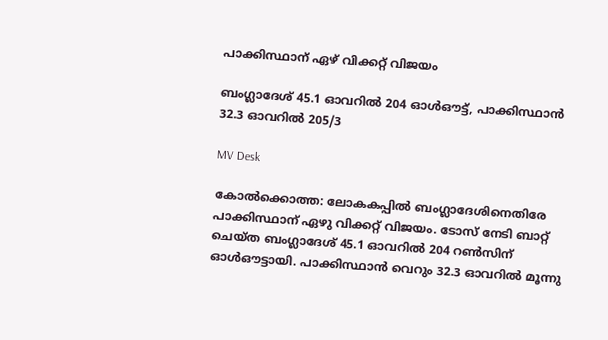പാക്കിസ്ഥാന് ഏഴ് വിക്കറ്റ് വിജയം

ബംഗ്ലാദേശ് 45.1 ഓവറിൽ 204 ഓൾഔട്ട്, പാക്കിസ്ഥാൻ 32.3 ഓവറിൽ 205/3

MV Desk

കോൽക്കൊത്ത: ലോകകപ്പിൽ ബംഗ്ലാദേശിനെതിരേ പാക്കിസ്ഥാന് ഏഴു വിക്കറ്റ് വിജയം. ടോസ് നേടി ബാറ്റ് ചെയ്ത ബംഗ്ലാദേശ് 45.1 ഓവറിൽ 204 റൺസിന് ഓൾഔട്ടായി. പാക്കിസ്ഥാൻ വെറും 32.3 ഓവറിൽ മൂന്നു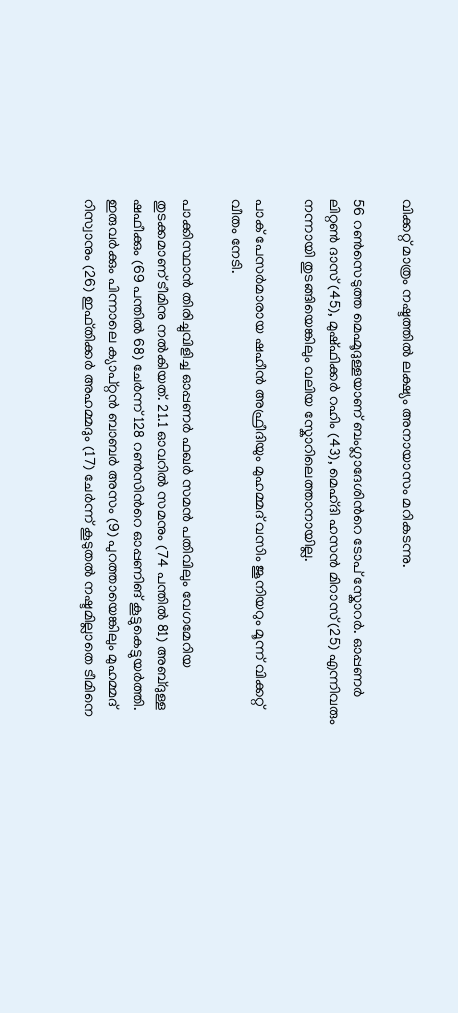വിക്കറ്റ് മാത്രം നഷ്ടത്തിൽ ലക്ഷ്യം അനായാസം മറികടന്നു.

56 റൺസെടുത്ത മെഹ്മൂദുള്ളയാണ് ബംഗ്ലാദേശിന്‍റെ ടോപ് സ്കോറർ. ഓപ്പണർ ലിറ്റൺ ദാസ് (45), മുഷ്ഫിക്കർ റഹിം (43), മെഹ്ദി ഹസൻ മിറാസ് (25) എന്നിവരും നന്നായി തുടങ്ങിയെങ്കിലും വലിയ സ്കോറിലെത്താനായില്ല.

പാക് പേസർമാരായ ഷഹീൻ അഫ്രീദിയും മുഹമ്മദ് വസിം ജൂനിയറും മൂന്ന് വിക്കറ്റ് വീതം നേടി.

പാക്കിസ്ഥാൻ തിരിച്ചുവിളിച്ച ഓപ്പണർ ഫഖർ സമൻ പതിവിലും വേഗമേറിയ തുടക്കമാണ് ടീമിനു നൽകിയത്. 21.1 ഓവറിൽ സമനും (74 പന്തിൽ 81) അബ്ദുള്ള ഷഫീക്കും (69 പന്തിൽ 68) ചേർന്ന് 128 റൺസിന്‍റെ ഓപ്പണിങ് കൂട്ടുകെട്ടുയർത്തി. ഇരുവർക്കും പിന്നാലെ ക്യാപ്റ്റൻ ബാബർ അസം (9) പുറത്തായെങ്കിലും മുഹമ്മദ് റിസ്വാനും (26) ഇഫ്തിക്കർ അഹമ്മദും (17) ചേർന്ന് കൂടുതൽ നഷ്ടമില്ലാതെ ടീമിനെ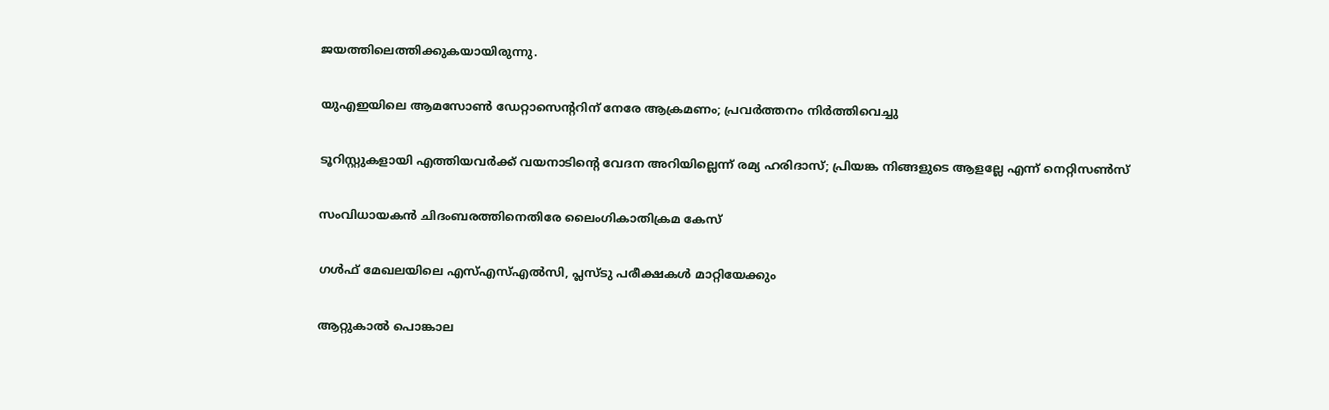ജയത്തിലെത്തിക്കുകയായിരുന്നു.

യുഎഇയിലെ ആമസോൺ ഡേറ്റാസെന്‍ററിന് നേരേ ആക്രമണം; പ്രവർത്തനം നിർത്തിവെച്ചു

ടൂറിസ്റ്റുകളായി എത്തിയവർക്ക് വയനാടിന്‍റെ വേദന അറിയില്ലെന്ന് രമ്യ ഹരിദാസ്; പ്രിയങ്ക നിങ്ങളുടെ ആളല്ലേ എന്ന് നെറ്റിസൺസ്

സംവിധായകൻ ചിദംബരത്തിനെതിരേ ലൈംഗികാതിക്രമ കേസ്

ഗൾഫ് മേഖലയിലെ എസ്എസ്എൽസി, പ്ലസ്ടു പരീക്ഷകൾ മാറ്റിയേക്കും

ആറ്റുകാൽ പൊങ്കാല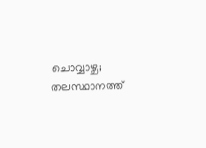ചൊവ്വാഴ്ച; തലസ്ഥാനത്ത്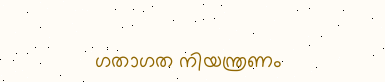ഗതാഗത നിയന്ത്രണം